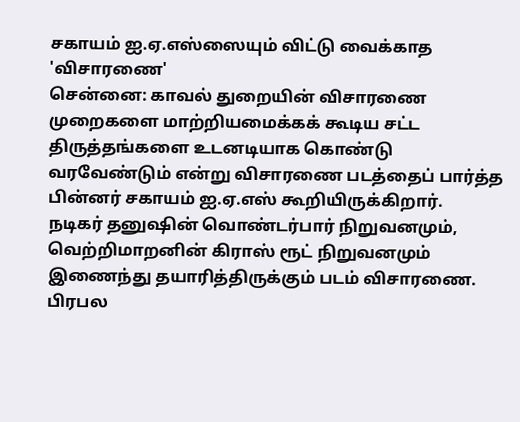சகாயம் ஐ.ஏ.எஸ்ஸையும் விட்டு வைக்காத 'விசாரணை'
சென்னை: காவல் துறையின் விசாரணை முறைகளை மாற்றியமைக்கக் கூடிய சட்ட திருத்தங்களை உடனடியாக கொண்டு வரவேண்டும் என்று விசாரணை படத்தைப் பார்த்த பின்னர் சகாயம் ஐ.ஏ.எஸ் கூறியிருக்கிறார்.
நடிகர் தனுஷின் வொண்டர்பார் நிறுவனமும், வெற்றிமாறனின் கிராஸ் ரூட் நிறுவனமும் இணைந்து தயாரித்திருக்கும் படம் விசாரணை. பிரபல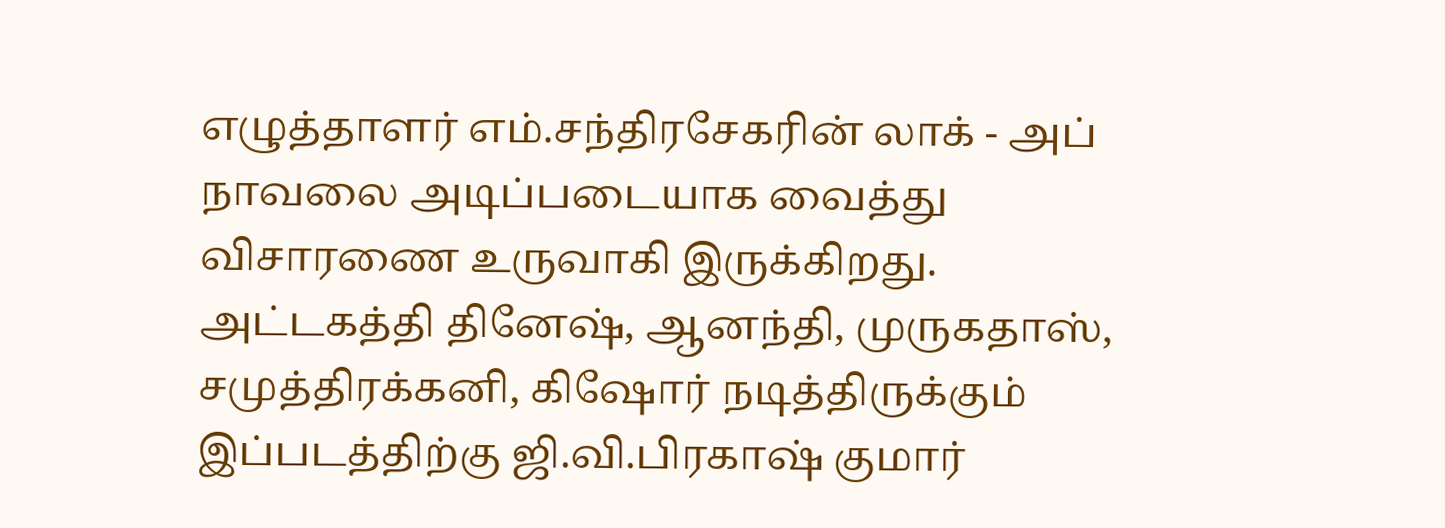எழுத்தாளர் எம்.சந்திரசேகரின் லாக் - அப் நாவலை அடிப்படையாக வைத்து விசாரணை உருவாகி இருக்கிறது.
அட்டகத்தி தினேஷ், ஆனந்தி, முருகதாஸ், சமுத்திரக்கனி, கிஷோர் நடித்திருக்கும் இப்படத்திற்கு ஜி.வி.பிரகாஷ் குமார்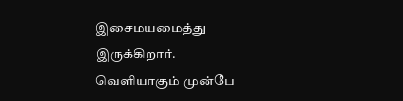இசைமயமைத்து இருக்கிறார்.
வெளியாகும் முன்பே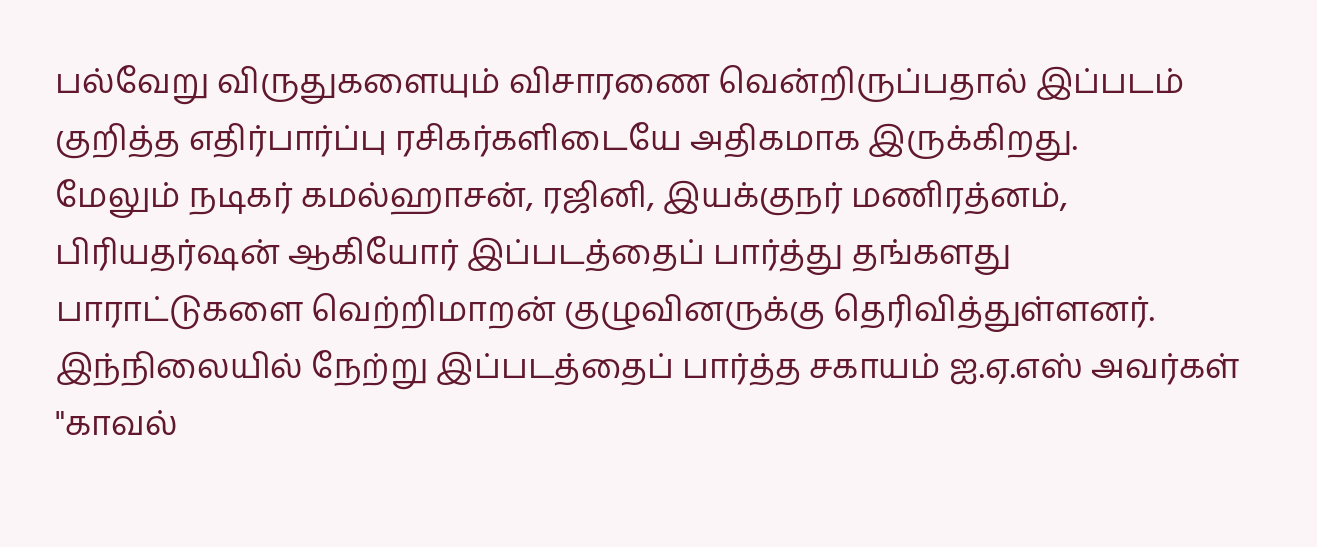பல்வேறு விருதுகளையும் விசாரணை வென்றிருப்பதால் இப்படம் குறித்த எதிர்பார்ப்பு ரசிகர்களிடையே அதிகமாக இருக்கிறது.
மேலும் நடிகர் கமல்ஹாசன், ரஜினி, இயக்குநர் மணிரத்னம், பிரியதர்ஷன் ஆகியோர் இப்படத்தைப் பார்த்து தங்களது பாராட்டுகளை வெற்றிமாறன் குழுவினருக்கு தெரிவித்துள்ளனர்.
இந்நிலையில் நேற்று இப்படத்தைப் பார்த்த சகாயம் ஐ.ஏ.எஸ் அவர்கள் "காவல்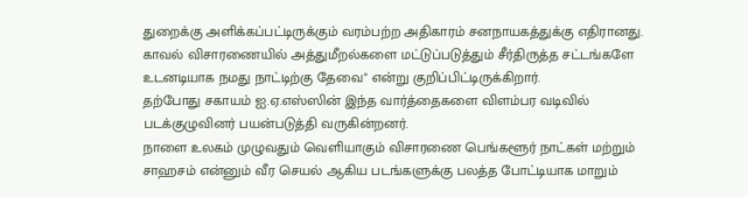துறைக்கு அளிக்கப்பட்டிருக்கும் வரம்பற்ற அதிகாரம் சனநாயகத்துக்கு எதிரானது.
காவல் விசாரணையில் அத்துமீறல்களை மட்டுப்படுத்தும் சீர்திருத்த சட்டங்களே உடனடியாக நமது நாட்டிற்கு தேவை" என்று குறிப்பிட்டிருக்கிறார்.
தற்போது சகாயம் ஐ.ஏ.எஸ்ஸின் இந்த வார்த்தைகளை விளம்பர வடிவில் படக்குழுவினர் பயன்படுத்தி வருகின்றனர்.
நாளை உலகம் முழுவதும் வெளியாகும் விசாரணை பெங்களூர் நாட்கள் மற்றும் சாஹசம் என்னும் வீர செயல் ஆகிய படங்களுக்கு பலத்த போட்டியாக மாறும்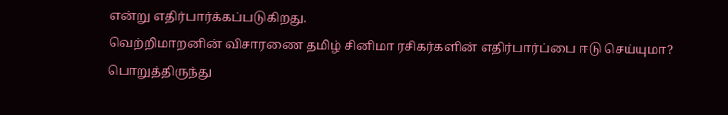என்று எதிர்பார்க்கப்படுகிறது.
வெற்றிமாறனின் விசாரணை தமிழ் சினிமா ரசிகர்களின் எதிர்பார்ப்பை ஈடு செய்யுமா? பொறுத்திருந்து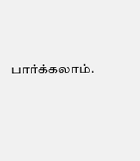பார்க்கலாம்.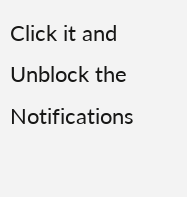Click it and Unblock the Notifications